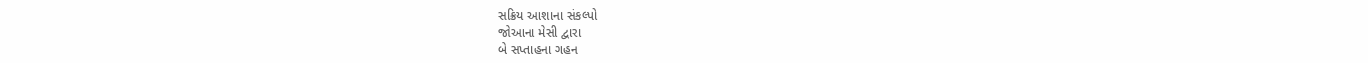સક્રિય આશાના સંકલ્પો
જોઆના મેસી દ્વારા
બે સપ્તાહના ગહન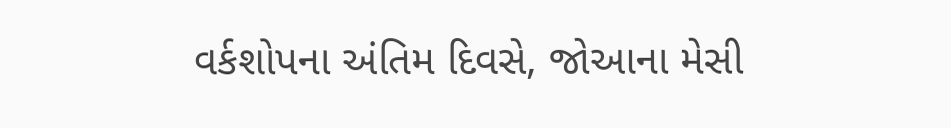વર્કશોપના અંતિમ દિવસે, જોઆના મેસી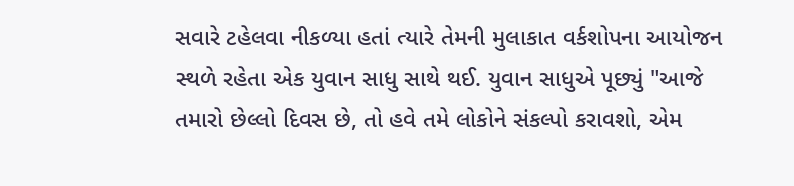સવારે ટહેલવા નીકળ્યા હતાં ત્યારે તેમની મુલાકાત વર્કશોપના આયોજન સ્થળે રહેતા એક યુવાન સાધુ સાથે થઈ. યુવાન સાધુએ પૂછ્યું "આજે તમારો છેલ્લો દિવસ છે, તો હવે તમે લોકોને સંકલ્પો કરાવશો, એમ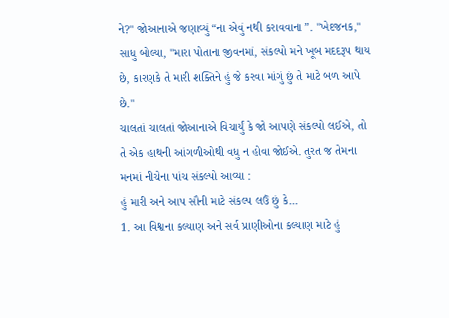ને?" જોઆનાએ જણાવ્યું “ના એવું નથી કરાવવાના ”. "ખેદજનક," સાધુ બોલ્યા, "મારા પોતાના જીવનમાં, સંકલ્પો મને ખૂબ મદદરૂપ થાય છે, કારણકે તે મારી શક્તિને હું જે કરવા માંગું છું તે માટે બળ આપે છે."
ચાલતાં ચાલતાં જોઆનાએ વિચાર્યું કે જો આપણે સંકલ્પો લઈએ, તો તે એક હાથની આંગળીઓથી વધુ ન હોવા જોઈએ. તુરત જ તેમના મનમાં નીચેના પાંચ સંકલ્પો આવ્યા :
હું મારી અને આપ સૌની માટે સંકલ્પ લઉં છું કે...
1. આ વિશ્વના કલ્યાણ અને સર્વ પ્રાણીઓના કલ્યાણ માટે હું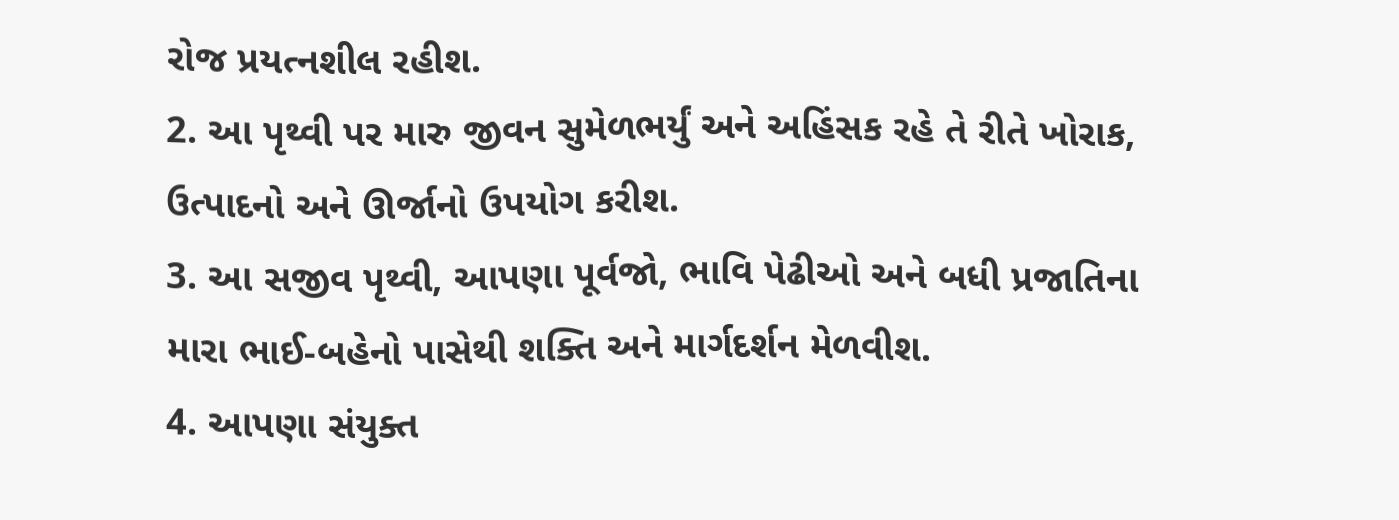રોજ પ્રયત્નશીલ રહીશ.
2. આ પૃથ્વી પર મારુ જીવન સુમેળભર્યું અને અહિંસક રહે તે રીતે ખોરાક, ઉત્પાદનો અને ઊર્જાનો ઉપયોગ કરીશ.
3. આ સજીવ પૃથ્વી, આપણા પૂર્વજો, ભાવિ પેઢીઓ અને બધી પ્રજાતિના મારા ભાઈ-બહેનો પાસેથી શક્તિ અને માર્ગદર્શન મેળવીશ.
4. આપણા સંયુક્ત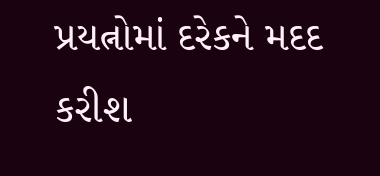પ્રયત્નોમાં દરેકને મદદ કરીશ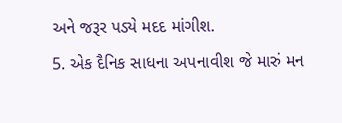અને જરૂર પડ્યે મદદ માંગીશ.
5. એક દૈનિક સાધના અપનાવીશ જે મારું મન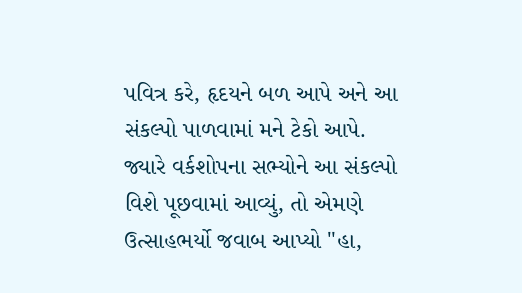પવિત્ર કરે, હૃદયને બળ આપે અને આ સંકલ્પો પાળવામાં મને ટેકો આપે.
જ્યારે વર્કશોપના સભ્યોને આ સંકલ્પો વિશે પૂછવામાં આવ્યું, તો એમણે ઉત્સાહભર્યો જવાબ આપ્યો "હા,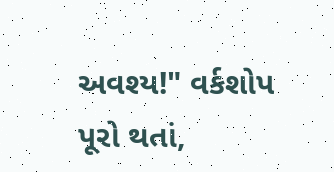અવશ્ય!" વર્કશોપ પૂરો થતાં,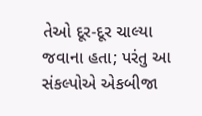તેઓ દૂર-દૂર ચાલ્યા જવાના હતા; પરંતુ આ સંકલ્પોએ એકબીજા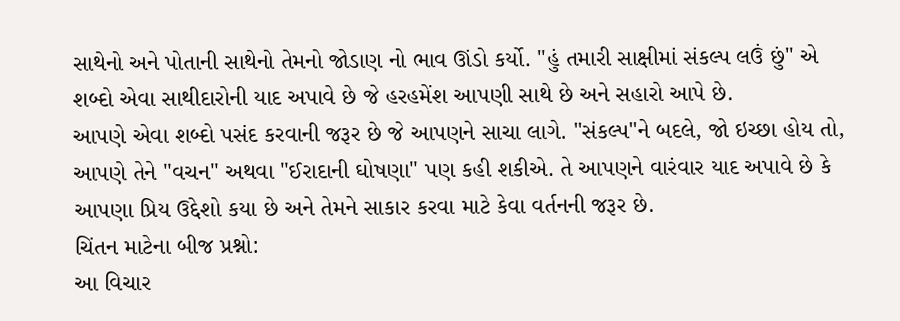સાથેનો અને પોતાની સાથેનો તેમનો જોડાણ નો ભાવ ઊંડો કર્યો. "હું તમારી સાક્ષીમાં સંકલ્પ લઉં છું" એ શબ્દો એવા સાથીદારોની યાદ અપાવે છે જે હરહમેંશ આપણી સાથે છે અને સહારો આપે છે.
આપણે એવા શબ્દો પસંદ કરવાની જરૂર છે જે આપણને સાચા લાગે. "સંકલ્પ"ને બદલે, જો ઇચ્છા હોય તો, આપણે તેને "વચન" અથવા "ઈરાદાની ઘોષણા" પણ કહી શકીએ. તે આપણને વારંવાર યાદ અપાવે છે કે આપણા પ્રિય ઉદ્દેશો કયા છે અને તેમને સાકાર કરવા માટે કેવા વર્તનની જરૂર છે.
ચિંતન માટેના બીજ પ્રશ્નો:
આ વિચાર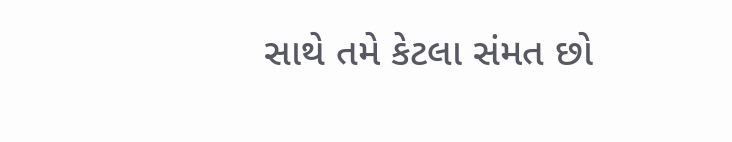સાથે તમે કેટલા સંમત છો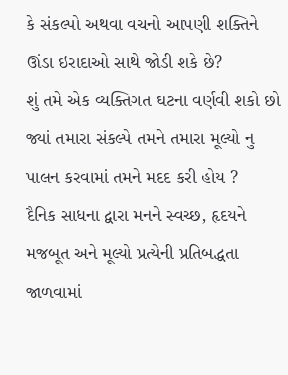કે સંકલ્પો અથવા વચનો આપણી શક્તિને ઊંડા ઇરાદાઓ સાથે જોડી શકે છે?
શું તમે એક વ્યક્તિગત ઘટના વર્ણવી શકો છો જ્યાં તમારા સંકલ્પે તમને તમારા મૂલ્યો નુ પાલન કરવામાં તમને મદદ કરી હોય ?
દૈનિક સાધના દ્વારા મનને સ્વચ્છ, હૃદયને મજબૂત અને મૂલ્યો પ્રત્યેની પ્રતિબદ્ધતા જાળવામાં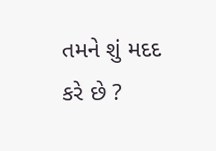તમને શું મદદ કરે છે ?